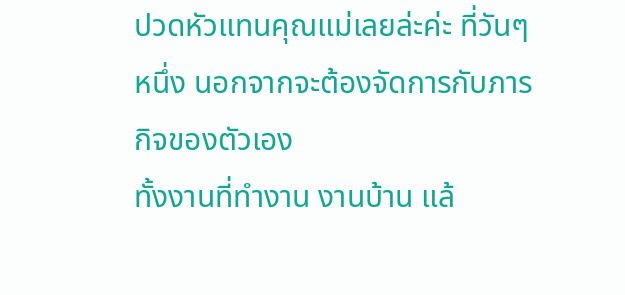ปวดหัวแทนคุณแม่เลยล่ะค่ะ ที่วันๆ หนึ่ง นอกจากจะต้องจัดการกับภารกิจของตัวเอง
ทั้งงานที่ทำงาน งานบ้าน แล้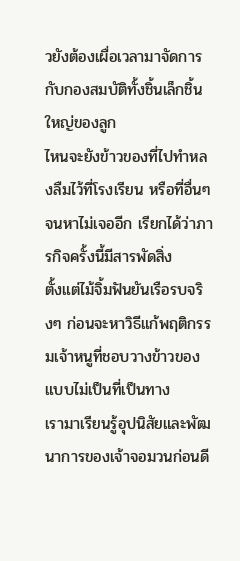วยังต้องเผื่อเวลามาจัดการกับกองสมบัติทั้งชิ้นเล็กชิ้นใหญ่ของลูก
ไหนจะยังข้าวของที่ไปทำหลงลืมไว้ที่โรงเรียน หรือที่อื่นๆ จนหาไม่เจออีก เรียกได้ว่าภารกิจครั้งนี้มีสารพัดสิ่ง
ตั้งแต่ไม้จิ้มฟันยันเรือรบจริงๆ ก่อนจะหาวิธีแก้พฤติกรรมเจ้าหนูที่ชอบวางข้าวของแบบไม่เป็นที่เป็นทาง
เรามาเรียนรู้อุปนิสัยและพัฒนาการของเจ้าจอมวนก่อนดี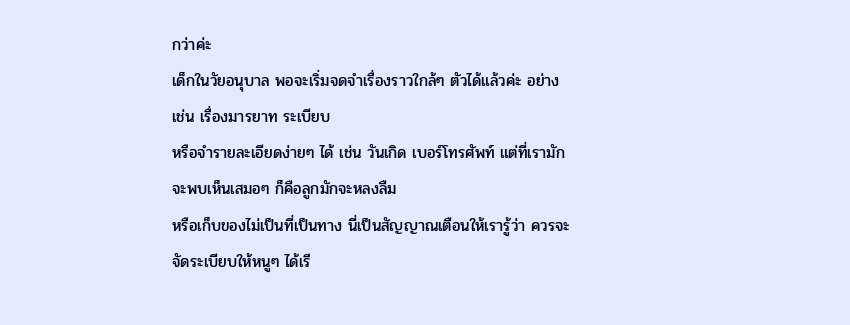กว่าค่ะ
เด็กในวัยอนุบาล พอจะเริ่มจดจำเรื่องราวใกล้ๆ ตัวได้แล้วค่ะ อย่างเช่น เรื่องมารยาท ระเบียบ
หรือจำรายละเอียดง่ายๆ ได้ เช่น วันเกิด เบอร์โทรศัพท์ แต่ที่เรามักจะพบเห็นเสมอๆ ก็คือลูกมักจะหลงลืม
หรือเก็บของไม่เป็นที่เป็นทาง นี่เป็นสัญญาณเตือนให้เรารู้ว่า ควรจะจัดระเบียบให้หนูๆ ได้เรี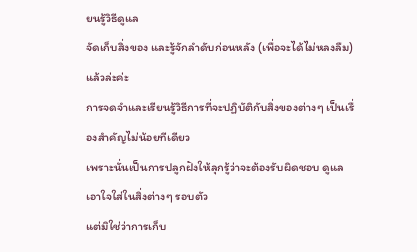ยนรู้วิธีดูแล
จัดเก็บสิ่งของ และรู้จักลำดับก่อนหลัง (เพื่อจะได้ไม่หลงลืม) แล้วล่ะค่ะ
การจดจำและเรียนรู้วิธีการที่จะปฏิบัติกับสิ่งของต่างๆ เป็นเรื่องสำคัญไม่น้อยทีเดียว
เพราะนั่นเป็นการปลูกฝังให้ลุกรู้ว่าจะต้องรับผิดชอบ ดูแลเอาใจใส่ในสิ่งต่างๆ รอบตัว
แต่มิใช่ว่าการเก็บ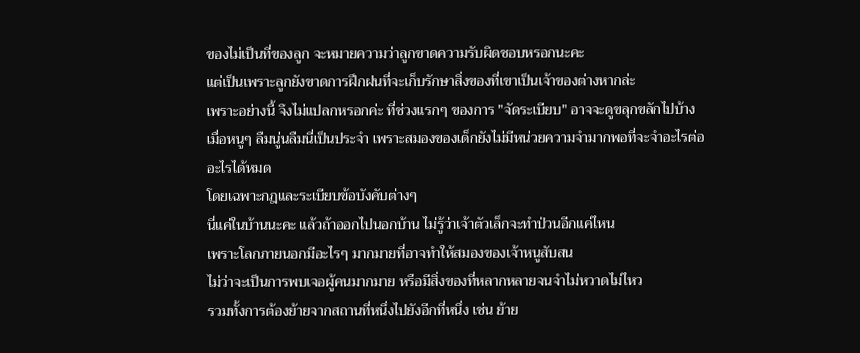ของไม่เป็นที่ของลูก จะหมายความว่าลูกขาดความรับผิดชอบหรอกนะคะ
แต่เป็นเพราะลูกยังขาดการฝึกฝนที่จะเก็บรักษาสิ่งของที่เขาเป็นเจ้าของต่างหากล่ะ
เพราะอย่างนี้ จึงไม่แปลกหรอกค่ะ ที่ช่วงแรกๆ ของการ "จัดระเบียบ" อาจจะดูขลุกขลักไปบ้าง
เมื่อหนูๆ ลืมนู่นลืมนี่เป็นประจำ เพราะสมองของเด็กยังไม่มีหน่วยความจำมากพอที่จะจำอะไรต่ออะไรได้หมด
โดยเฉพาะกฎและระเบียบข้อบังคับต่างๆ
นี่แค่ในบ้านนะคะ แล้วถ้าออกไปนอกบ้าน ไม่รู้ว่าเจ้าตัวเล็กจะทำป่วนอีกแค่ไหน
เพราะโลกภายนอกมีอะไรๆ มากมายที่อาจทำให้สมองของเจ้าหนูสับสน
ไม่ว่าจะเป็นการพบเจอผู้คนมากมาย หรือมีสิ่งของที่หลากหลายจนจำไม่หวาดไม่ไหว
รวมทั้งการต้องย้ายจากสถานที่หนึ่งไปยังอีกที่หนึ่ง เช่น ย้าย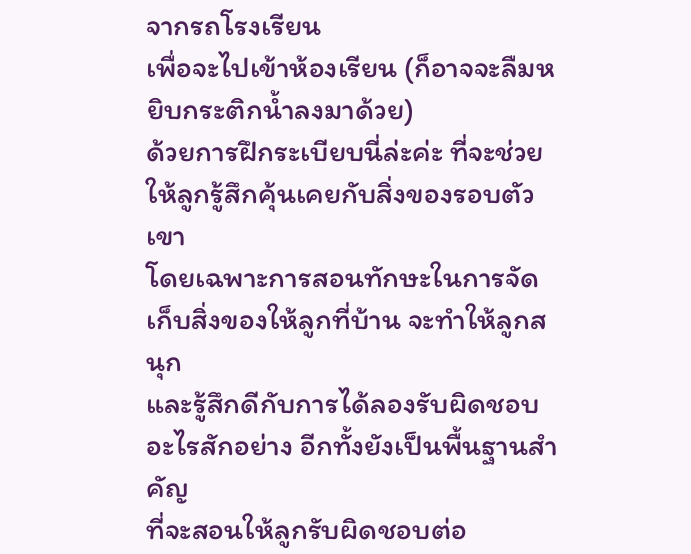จากรถโรงเรียน
เพื่อจะไปเข้าห้องเรียน (ก็อาจจะลืมหยิบกระติกน้ำลงมาด้วย)
ด้วยการฝึกระเบียบนี่ล่ะค่ะ ที่จะช่วยให้ลูกรู้สึกคุ้นเคยกับสิ่งของรอบตัวเขา
โดยเฉพาะการสอนทักษะในการจัดเก็บสิ่งของให้ลูกที่บ้าน จะทำให้ลูกสนุก
และรู้สึกดีกับการได้ลองรับผิดชอบอะไรสักอย่าง อีกทั้งยังเป็นพื้นฐานสำคัญ
ที่จะสอนให้ลูกรับผิดชอบต่อ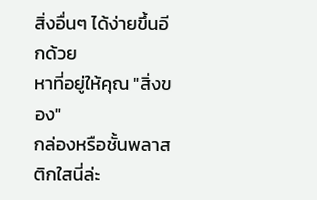สิ่งอื่นๆ ได้ง่ายขึ้นอีกด้วย
หาที่อยู่ให้คุณ "สิ่งของ"
กล่องหรือชั้นพลาสติกใสนี่ล่ะ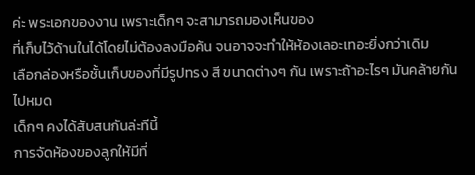ค่ะ พระเอกของงาน เพราะเด็กๆ จะสามารถมองเห็นของ
ที่เก็บไว้ด้านในได้โดยไม่ต้องลงมือค้น จนอาจจะทำให้ห้องเลอะเทอะยิ่งกว่าเดิม
เลือกล่องหรือชั้นเก็บของที่มีรูปทรง สี ขนาดต่างๆ กัน เพราะถ้าอะไรๆ มันคล้ายกันไปหมด
เด็กๆ คงได้สับสนกันล่ะทีนี้
การจัดห้องของลูกให้มีที่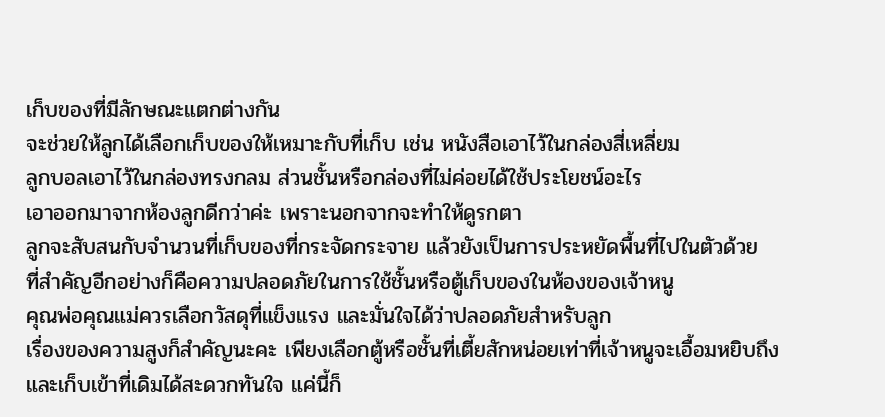เก็บของที่มีลักษณะแตกต่างกัน
จะช่วยให้ลูกได้เลือกเก็บของให้เหมาะกับที่เก็บ เช่น หนังสือเอาไว้ในกล่องสี่เหลี่ยม
ลูกบอลเอาไว้ในกล่องทรงกลม ส่วนชั้นหรือกล่องที่ไม่ค่อยได้ใช้ประโยชน์อะไร
เอาออกมาจากห้องลูกดีกว่าค่ะ เพราะนอกจากจะทำให้ดูรกตา
ลูกจะสับสนกับจำนวนที่เก็บของที่กระจัดกระจาย แล้วยังเป็นการประหยัดพื้นที่ไปในตัวด้วย
ที่สำคัญอีกอย่างก็คือความปลอดภัยในการใช้ชั้นหรือตู้เก็บของในห้องของเจ้าหนู
คุณพ่อคุณแม่ควรเลือกวัสดุที่แข็งแรง และมั่นใจได้ว่าปลอดภัยสำหรับลูก
เรื่องของความสูงก็สำคัญนะคะ เพียงเลือกตู้หรือชั้นที่เตี้ยสักหน่อยเท่าที่เจ้าหนูจะเอื้อมหยิบถึง
และเก็บเข้าที่เดิมได้สะดวกทันใจ แค่นี้ก็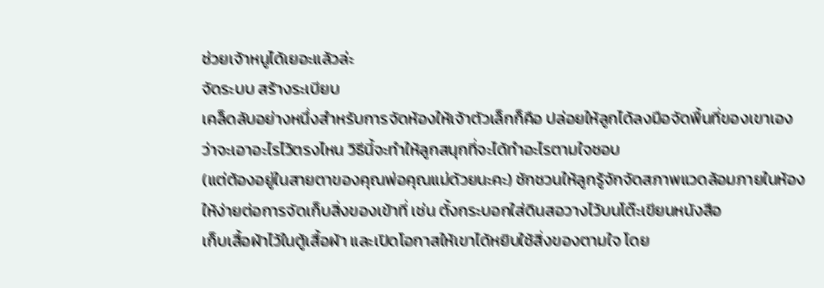ช่วยเจ้าหนูได้เยอะแล้วล่ะ
จัดระบบ สร้างระเบียบ
เคล็ดลับอย่างหนึ่งสำหรับการจัดห้องให้เจ้าตัวเล็กก็คือ ปล่อยให้ลูกได้ลงมือจัดพื้นที่ของเขาเอง
ว่าจะเอาอะไรไว้ตรงไหน วิธีนี้จะทำให้ลูกสนุกที่จะได้ทำอะไรตามใจชอบ
(แต่ต้องอยู่ในสายตาของคุณพ่อคุณแม่ด้วยนะคะ) ชักชวนให้ลูกรู้จักจัดสภาพแวดล้อมภายในห้อง
ให้ง่ายต่อการจัดเก็บสิ่งของเข้าที่ เช่น ตั้งกระบอกใส่ดินสอวางไว้บนโต๊ะเขียนหนังสือ
เก็บเสื้อผ้าไว้ในตู้เสื้อผ้า และเปิดโอกาสให้เขาได้หยิบใช้สิ่งของตามใจ โดย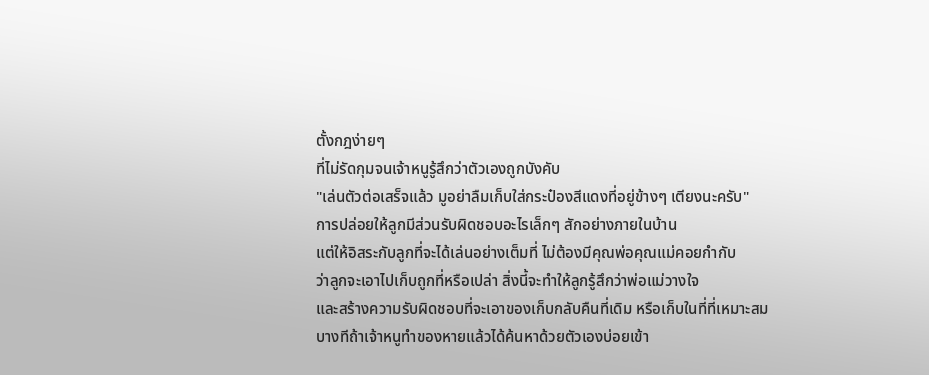ตั้งกฎง่ายๆ
ที่ไม่รัดกุมจนเจ้าหนูรู้สึกว่าตัวเองถูกบังคับ
"เล่นตัวต่อเสร็จแล้ว มูอย่าลืมเก็บใส่กระป๋องสีแดงที่อยู่ข้างๆ เตียงนะครับ"
การปล่อยให้ลูกมีส่วนรับผิดชอบอะไรเล็กๆ สักอย่างภายในบ้าน
แต่ให้อิสระกับลูกที่จะได้เล่นอย่างเต็มที่ ไม่ต้องมีคุณพ่อคุณแม่คอยกำกับ
ว่าลูกจะเอาไปเก็บถูกที่หรือเปล่า สิ่งนี้จะทำให้ลูกรู้สึกว่าพ่อแม่วางใจ
และสร้างความรับผิดชอบที่จะเอาของเก็บกลับคืนที่เดิม หรือเก็บในที่ที่เหมาะสม
บางทีถ้าเจ้าหนูทำของหายแล้วได้ค้นหาด้วยตัวเองบ่อยเข้า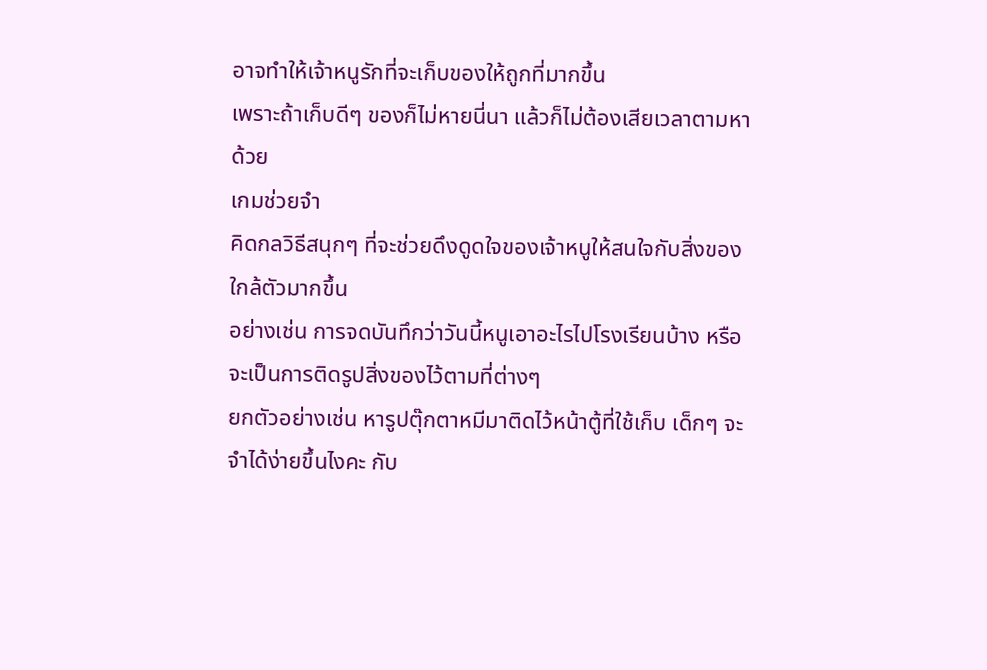อาจทำให้เจ้าหนูรักที่จะเก็บของให้ถูกที่มากขึ้น
เพราะถ้าเก็บดีๆ ของก็ไม่หายนี่นา แล้วก็ไม่ต้องเสียเวลาตามหาด้วย
เกมช่วยจำ
คิดกลวิธีสนุกๆ ที่จะช่วยดึงดูดใจของเจ้าหนูให้สนใจกับสิ่งของใกล้ตัวมากขึ้น
อย่างเช่น การจดบันทึกว่าวันนี้หนูเอาอะไรไปโรงเรียนบ้าง หรือจะเป็นการติดรูปสิ่งของไว้ตามที่ต่างๆ
ยกตัวอย่างเช่น หารูปตุ๊กตาหมีมาติดไว้หน้าตู้ที่ใช้เก็บ เด็กๆ จะจำได้ง่ายขึ้นไงคะ กับ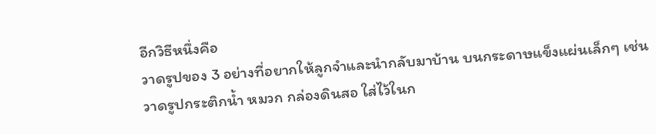อีกวิธีหนึ่งคือ
วาดรูปของ 3 อย่างที่อยากให้ลูกจำและนำกลับมาบ้าน บนกระดาษแข็งแผ่นเล็กๆ เช่น
วาดรูปกระติกน้ำ หมวก กล่องดินสอ ใส่ไว้ในก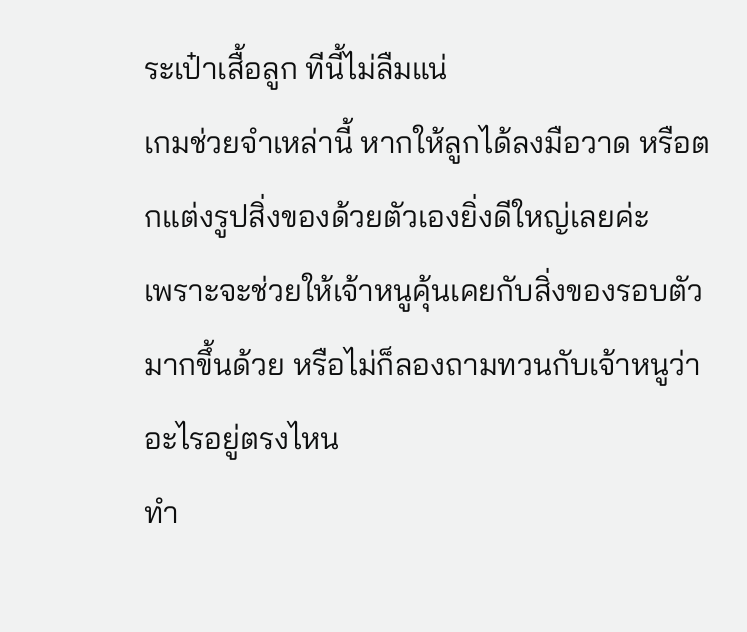ระเป๋าเสื้อลูก ทีนี้ไม่ลืมแน่
เกมช่วยจำเหล่านี้ หากให้ลูกได้ลงมือวาด หรือตกแต่งรูปสิ่งของด้วยตัวเองยิ่งดีใหญ่เลยค่ะ
เพราะจะช่วยให้เจ้าหนูคุ้นเคยกับสิ่งของรอบตัวมากขึ้นด้วย หรือไม่ก็ลองถามทวนกับเจ้าหนูว่าอะไรอยู่ตรงไหน
ทำ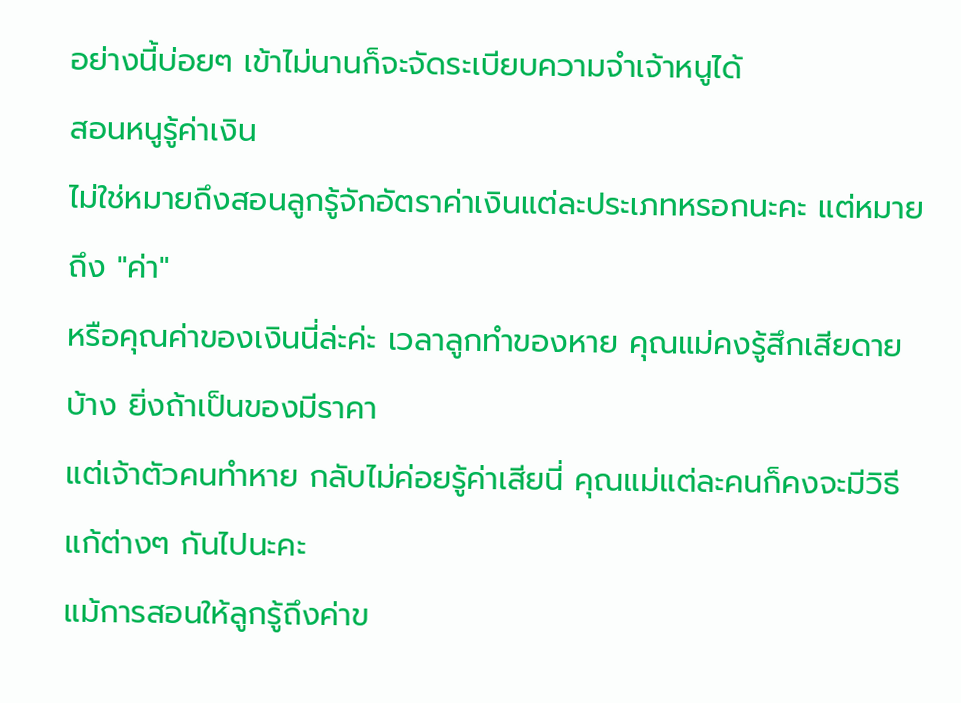อย่างนี้บ่อยๆ เข้าไม่นานก็จะจัดระเบียบความจำเจ้าหนูได้
สอนหนูรู้ค่าเงิน
ไม่ใช่หมายถึงสอนลูกรู้จักอัตราค่าเงินแต่ละประเภทหรอกนะคะ แต่หมายถึง "ค่า"
หรือคุณค่าของเงินนี่ล่ะค่ะ เวลาลูกทำของหาย คุณแม่คงรู้สึกเสียดายบ้าง ยิ่งถ้าเป็นของมีราคา
แต่เจ้าตัวคนทำหาย กลับไม่ค่อยรู้ค่าเสียนี่ คุณแม่แต่ละคนก็คงจะมีวิธีแก้ต่างๆ กันไปนะคะ
แม้การสอนให้ลูกรู้ถึงค่าข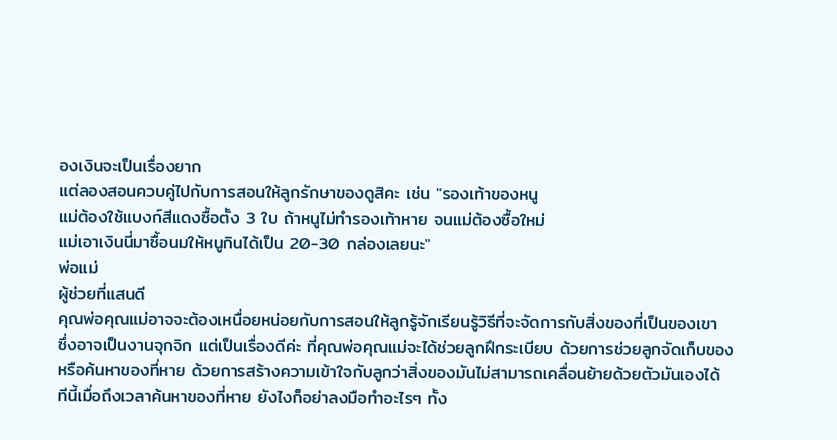องเงินจะเป็นเรื่องยาก
แต่ลองสอนควบคู่ไปกับการสอนให้ลูกรักษาของดูสิคะ เช่น "รองเท้าของหนู
แม่ต้องใช้แบงก์สีแดงซื้อตั้ง 3 ใบ ถ้าหนูไม่ทำรองเท้าหาย จนแม่ต้องซื้อใหม่
แม่เอาเงินนี่มาซื้อนมให้หนูกินได้เป็น 20-30 กล่องเลยนะ"
พ่อแม่
ผู้ช่วยที่แสนดี
คุณพ่อคุณแม่อาจจะต้องเหนื่อยหน่อยกับการสอนให้ลูกรู้จักเรียนรู้วิธีที่จะจัดการกับสิ่งของที่เป็นของเขา
ซึ่งอาจเป็นงานจุกจิก แต่เป็นเรื่องดีค่ะ ที่คุณพ่อคุณแม่จะได้ช่วยลูกฝึกระเบียบ ด้วยการช่วยลูกจัดเก็บของ
หรือค้นหาของที่หาย ด้วยการสร้างความเข้าใจกับลูกว่าสิ่งของมันไม่สามารถเคลื่อนย้ายด้วยตัวมันเองได้
ทีนี้เมื่อถึงเวลาค้นหาของที่หาย ยังไงก็อย่าลงมือทำอะไรๆ ทั้ง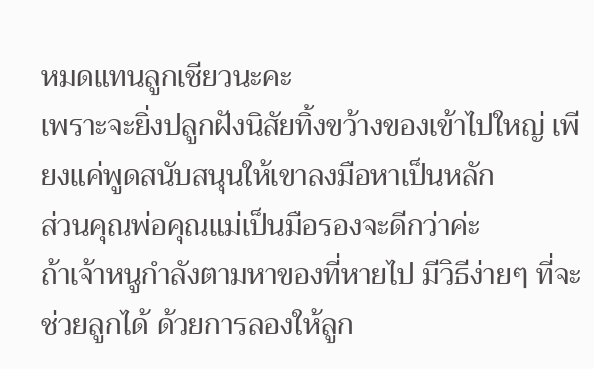หมดแทนลูกเชียวนะคะ
เพราะจะยิ่งปลูกฝังนิสัยทิ้งขว้างของเข้าไปใหญ่ เพียงแค่พูดสนับสนุนให้เขาลงมือหาเป็นหลัก
ส่วนคุณพ่อคุณแม่เป็นมือรองจะดีกว่าค่ะ
ถ้าเจ้าหนูกำลังตามหาของที่หายไป มีวิธีง่ายๆ ที่จะช่วยลูกได้ ด้วยการลองให้ลูก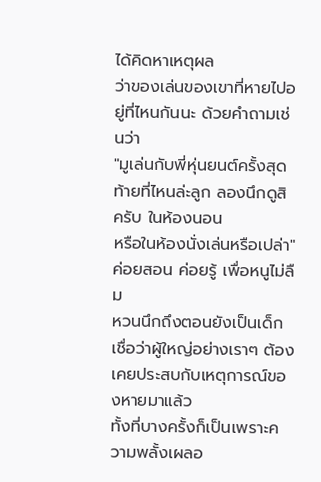ได้คิดหาเหตุผล
ว่าของเล่นของเขาที่หายไปอยู่ที่ไหนกันนะ ด้วยคำถามเช่นว่า
"มูเล่นกับพี่หุ่นยนต์ครั้งสุดท้ายที่ไหนล่ะลูก ลองนึกดูสิครับ ในห้องนอน
หรือในห้องนั่งเล่นหรือเปล่า"
ค่อยสอน ค่อยรู้ เพื่อหนูไม่ลืม
หวนนึกถึงตอนยังเป็นเด็ก เชื่อว่าผู้ใหญ่อย่างเราๆ ต้องเคยประสบกับเหตุการณ์ของหายมาแล้ว
ทั้งที่บางครั้งก็เป็นเพราะความพลั้งเผลอ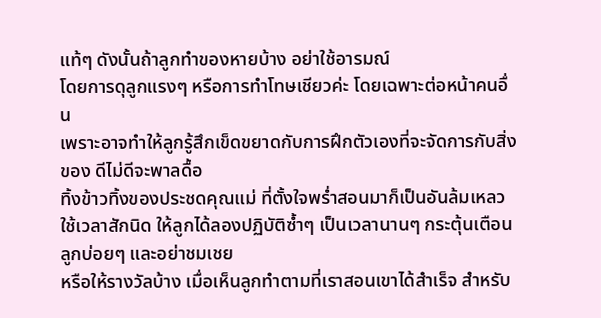แท้ๆ ดังนั้นถ้าลูกทำของหายบ้าง อย่าใช้อารมณ์
โดยการดุลูกแรงๆ หรือการทำโทษเชียวค่ะ โดยเฉพาะต่อหน้าคนอื่น
เพราะอาจทำให้ลูกรู้สึกเข็ดขยาดกับการฝึกตัวเองที่จะจัดการกับสิ่งของ ดีไม่ดีจะพาลดื้อ
ทิ้งข้าวทิ้งของประชดคุณแม่ ที่ตั้งใจพร่ำสอนมาก็เป็นอันล้มเหลว
ใช้เวลาสักนิด ให้ลูกได้ลองปฏิบัติซ้ำๆ เป็นเวลานานๆ กระตุ้นเตือนลูกบ่อยๆ และอย่าชมเชย
หรือให้รางวัลบ้าง เมื่อเห็นลูกทำตามที่เราสอนเขาได้สำเร็จ สำหรับ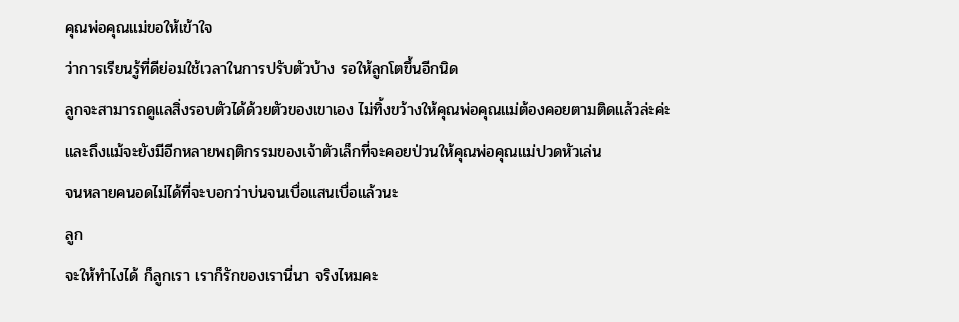คุณพ่อคุณแม่ขอให้เข้าใจ
ว่าการเรียนรู้ที่ดีย่อมใช้เวลาในการปรับตัวบ้าง รอให้ลูกโตขึ้นอีกนิด
ลูกจะสามารถดูแลสิ่งรอบตัวได้ด้วยตัวของเขาเอง ไม่ทิ้งขว้างให้คุณพ่อคุณแม่ต้องคอยตามติดแล้วล่ะค่ะ
และถึงแม้จะยังมีอีกหลายพฤติกรรมของเจ้าตัวเล็กที่จะคอยป่วนให้คุณพ่อคุณแม่ปวดหัวเล่น
จนหลายคนอดไม่ได้ที่จะบอกว่าบ่นจนเบื่อแสนเบื่อแล้วนะ
ลูก
จะให้ทำไงได้ ก็ลูกเรา เราก็รักของเรานี่นา จริงไหมคะ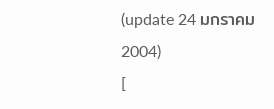(update 24 มกราคม 2004)
[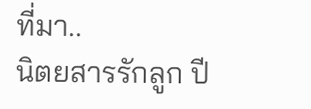ที่มา..
นิตยสารรักลูก ปี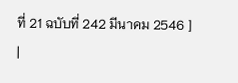ที่ 21 ฉบับที่ 242 มีนาคม 2546 ]
|